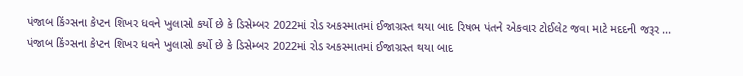પંજાબ કિંગ્સના કેપ્ટન શિખર ધવને ખુલાસો કર્યો છે કે ડિસેમ્બર 2022માં રોડ અકસ્માતમાં ઈજાગ્રસ્ત થયા બાદ રિષભ પંતને એકવાર ટોઈલેટ જવા માટે મદદની જરૂર ...
પંજાબ કિંગ્સના કેપ્ટન શિખર ધવને ખુલાસો કર્યો છે કે ડિસેમ્બર 2022માં રોડ અકસ્માતમાં ઈજાગ્રસ્ત થયા બાદ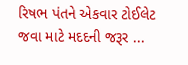રિષભ પંતને એકવાર ટોઈલેટ જવા માટે મદદની જરૂર ...